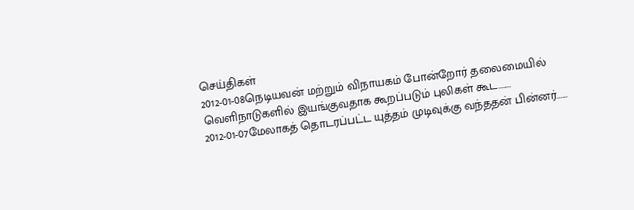செய்திகள்
2012-01-08நெடியவன் மற்றும் விநாயகம் போன்றோர் தலைமையில் வெளிநாடுகளில் இயங்குவதாக கூறப்படும் புலிகள் கூட.......
2012-01-07மேலாகத் தொடரப்பட்ட யுத்தம் முடிவுக்கு வந்ததன் பின்னர்......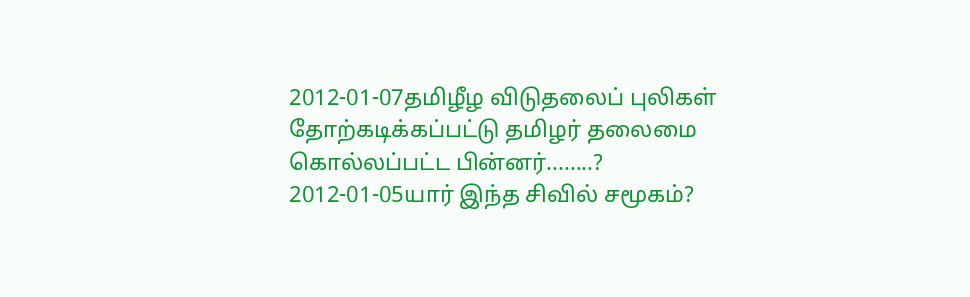2012-01-07தமிழீழ விடுதலைப் புலிகள் தோற்கடிக்கப்பட்டு தமிழர் தலைமை கொல்லப்பட்ட பின்னர்........?
2012-01-05யார் இந்த சிவில் சமூகம்?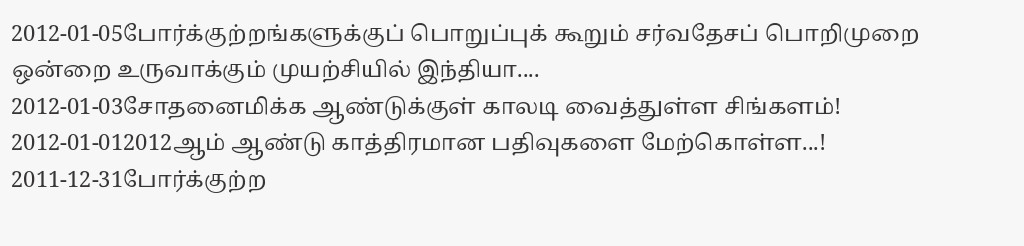2012-01-05போர்க்குற்றங்களுக்குப் பொறுப்புக் கூறும் சர்வதேசப் பொறிமுறை ஒன்றை உருவாக்கும் முயற்சியில் இந்தியா....
2012-01-03சோதனைமிக்க ஆண்டுக்குள் காலடி வைத்துள்ள சிங்களம்!
2012-01-012012ஆம் ஆண்டு காத்திரமான பதிவுகளை மேற்கொள்ள...!
2011-12-31போர்க்குற்ற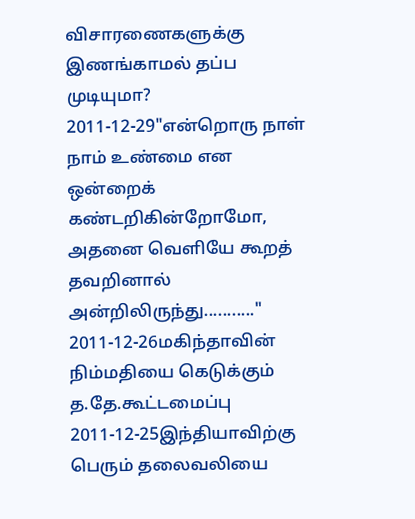விசாரணைகளுக்கு இணங்காமல் தப்ப முடியுமா?
2011-12-29"என்றொரு நாள் நாம் உண்மை என ஒன்றைக் கண்டறிகின்றோமோ, அதனை வெளியே கூறத் தவறினால் அன்றிலிருந்து..........."
2011-12-26மகிந்தாவின் நிம்மதியை கெடுக்கும் த.தே.கூட்டமைப்பு
2011-12-25இந்தியாவிற்கு பெரும் தலைவலியை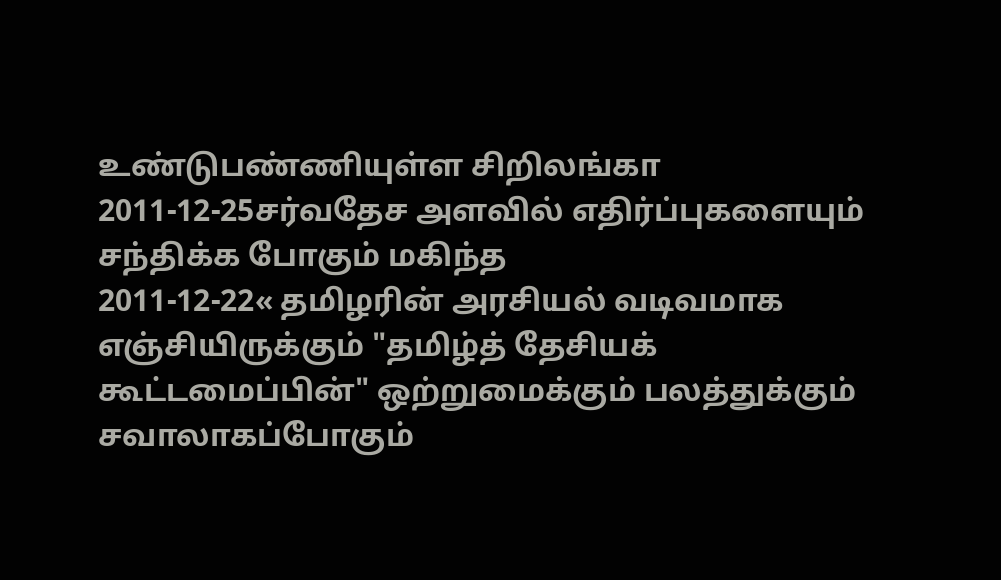உண்டுபண்ணியுள்ள சிறிலங்கா
2011-12-25சர்வதேச அளவில் எதிர்ப்புகளையும் சந்திக்க போகும் மகிந்த
2011-12-22« தமிழரின் அரசியல் வடிவமாக எஞ்சியிருக்கும் "தமிழ்த் தேசியக் கூட்டமைப்பின்" ஒற்றுமைக்கும் பலத்துக்கும் சவாலாகப்போகும்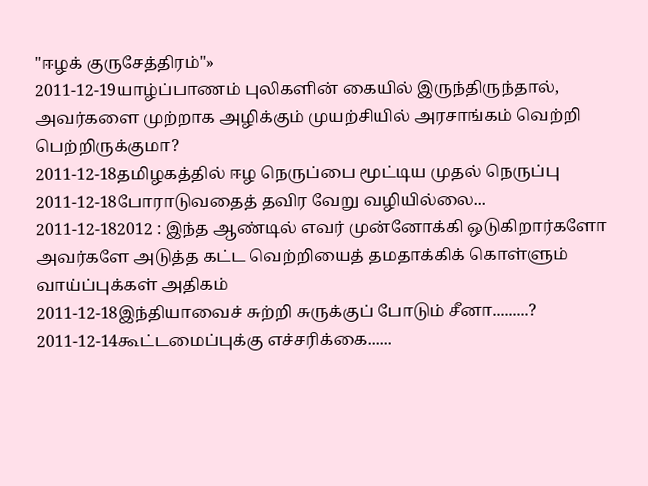"ஈழக் குருசேத்திரம்"»
2011-12-19யாழ்ப்பாணம் புலிகளின் கையில் இருந்திருந்தால், அவர்களை முற்றாக அழிக்கும் முயற்சியில் அரசாங்கம் வெற்றி பெற்றிருக்குமா?
2011-12-18தமிழகத்தில் ஈழ நெருப்பை மூட்டிய முதல் நெருப்பு
2011-12-18போராடுவதைத் தவிர வேறு வழியில்லை...
2011-12-182012 : இந்த ஆண்டில் எவர் முன்னோக்கி ஒடுகிறார்களோ அவர்களே அடுத்த கட்ட வெற்றியைத் தமதாக்கிக் கொள்ளும் வாய்ப்புக்கள் அதிகம்
2011-12-18இந்தியாவைச் சுற்றி சுருக்குப் போடும் சீனா.........?
2011-12-14கூட்டமைப்புக்கு எச்சரிக்கை......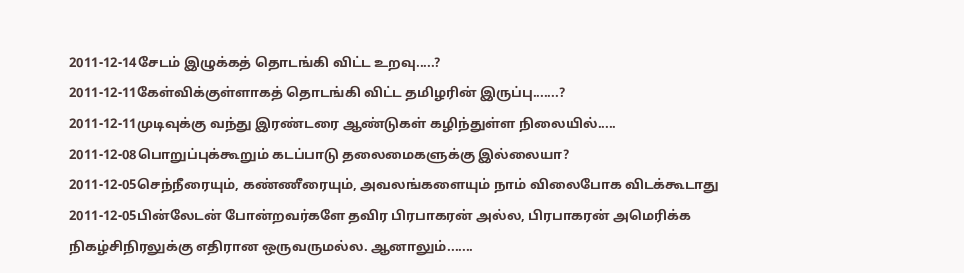2011-12-14சேடம் இழுக்கத் தொடங்கி விட்ட உறவு.....?
2011-12-11கேள்விக்குள்ளாகத் தொடங்கி விட்ட தமிழரின் இருப்பு.......?
2011-12-11முடிவுக்கு வந்து இரண்டரை ஆண்டுகள் கழிந்துள்ள நிலையில்.....
2011-12-08பொறுப்புக்கூறும் கடப்பாடு தலைமைகளுக்கு இல்லையா?
2011-12-05செந்நீரையும், கண்ணீரையும், அவலங்களையும் நாம் விலைபோக விடக்கூடாது
2011-12-05பின்லேடன் போன்றவர்களே தவிர பிரபாகரன் அல்ல, பிரபாகரன் அமெரிக்க நிகழ்சிநிரலுக்கு எதிரான ஒருவருமல்ல. ஆனாலும்.......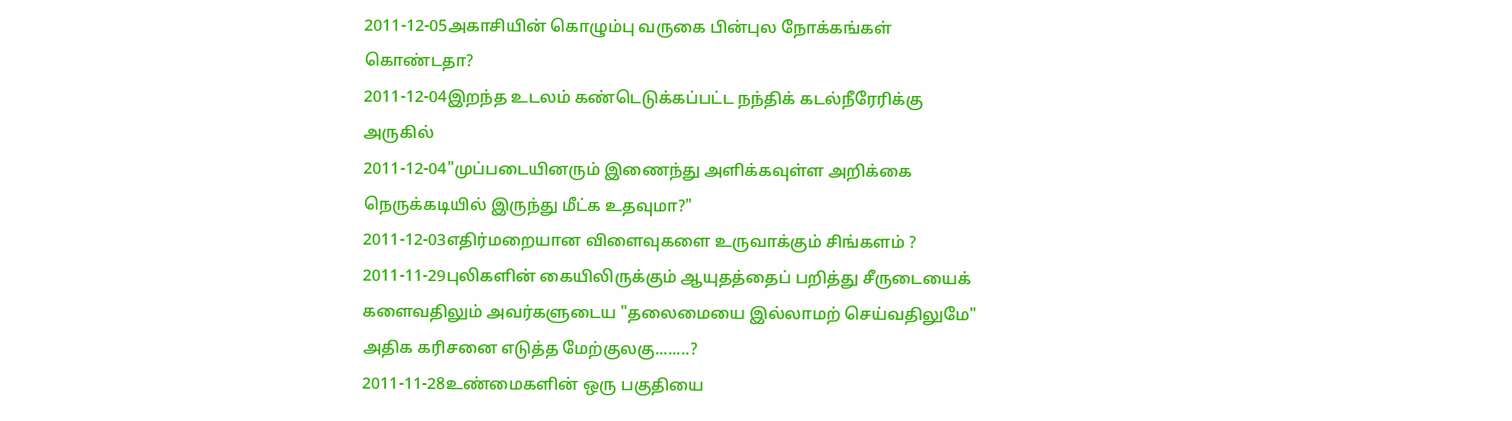2011-12-05அகாசியின் கொழும்பு வருகை பின்புல நோக்கங்கள் கொண்டதா?
2011-12-04இறந்த உடலம் கண்டெடுக்கப்பட்ட நந்திக் கடல்நீரேரிக்கு அருகில்
2011-12-04"முப்படையினரும் இணைந்து அளிக்கவுள்ள அறிக்கை நெருக்கடியில் இருந்து மீட்க உதவுமா?"
2011-12-03எதிர்மறையான விளைவுகளை உருவாக்கும் சிங்களம் ?
2011-11-29புலிகளின் கையிலிருக்கும் ஆயுதத்தைப் பறித்து சீருடையைக் களைவதிலும் அவர்களுடைய "தலைமையை இல்லாமற் செய்வதிலுமே" அதிக கரிசனை எடுத்த மேற்குலகு........?
2011-11-28உண்மைகளின் ஒரு பகுதியை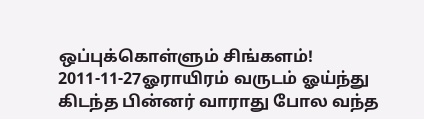ஒப்புக்கொள்ளும் சிங்களம்!
2011-11-27ஓராயிரம் வருடம் ஓய்ந்து கிடந்த பின்னர் வாராது போல வந்த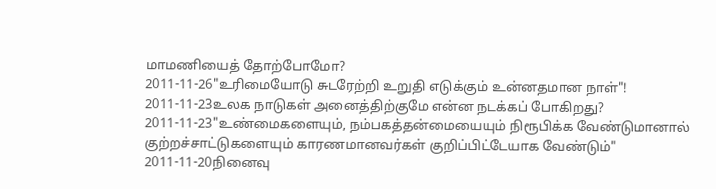மாமணியைத் தோற்போமோ?
2011-11-26"உரிமையோடு சுடரேற்றி உறுதி எடுக்கும் உன்னதமான நாள்"!
2011-11-23உலக நாடுகள் அனைத்திற்குமே என்ன நடக்கப் போகிறது?
2011-11-23"உண்மைகளையும், நம்பகத்தன்மையையும் நிரூபிக்க வேண்டுமானால் குற்றச்சாட்டுகளையும் காரணமானவர்கள் குறிப்பிட்டேயாக வேண்டும்"
2011-11-20நினைவு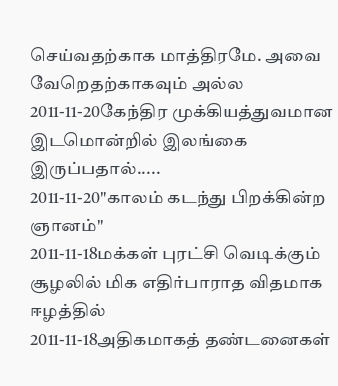செய்வதற்காக மாத்திரமே. அவை வேறெதற்காகவும் அல்ல
2011-11-20கேந்திர முக்கியத்துவமான இடமொன்றில் இலங்கை இருப்பதால்.....
2011-11-20"காலம் கடந்து பிறக்கின்ற ஞானம்"
2011-11-18மக்கள் புரட்சி வெடிக்கும் சூழலில் மிக எதிர்பாராத விதமாக ஈழத்தில்
2011-11-18அதிகமாகத் தண்டனைகள்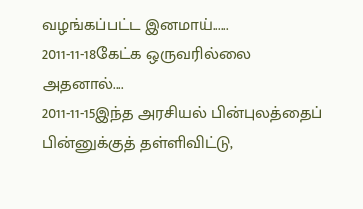வழங்கப்பட்ட இனமாய்......
2011-11-18கேட்க ஒருவரில்லை அதனால்....
2011-11-15இந்த அரசியல் பின்புலத்தைப் பின்னுக்குத் தள்ளிவிட்டு,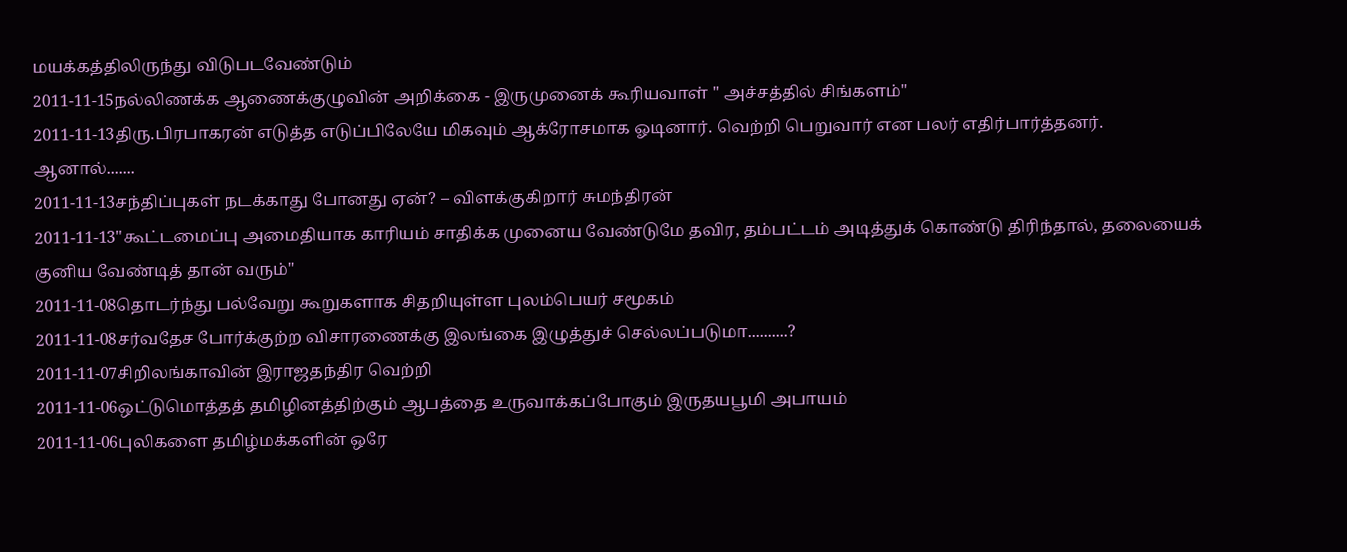மயக்கத்திலிருந்து விடுபடவேண்டும்
2011-11-15நல்லிணக்க ஆணைக்குழுவின் அறிக்கை - இருமுனைக் கூரியவாள் " அச்சத்தில் சிங்களம்"
2011-11-13திரு.பிரபாகரன் எடுத்த எடுப்பிலேயே மிகவும் ஆக்ரோசமாக ஓடினார். வெற்றி பெறுவார் என பலர் எதிர்பார்த்தனர். ஆனால்.......
2011-11-13சந்திப்புகள் நடக்காது போனது ஏன்? – விளக்குகிறார் சுமந்திரன்
2011-11-13"கூட்டமைப்பு அமைதியாக காரியம் சாதிக்க முனைய வேண்டுமே தவிர, தம்பட்டம் அடித்துக் கொண்டு திரிந்தால், தலையைக் குனிய வேண்டித் தான் வரும்"
2011-11-08தொடர்ந்து பல்வேறு கூறுகளாக சிதறியுள்ள புலம்பெயர் சமூகம்
2011-11-08சர்வதேச போர்க்குற்ற விசாரணைக்கு இலங்கை இழுத்துச் செல்லப்படுமா..........?
2011-11-07சிறிலங்காவின் இராஜதந்திர வெற்றி
2011-11-06ஒட்டுமொத்தத் தமிழினத்திற்கும் ஆபத்தை உருவாக்கப்போகும் இருதயபூமி அபாயம்
2011-11-06புலிகளை தமிழ்மக்களின் ஒரே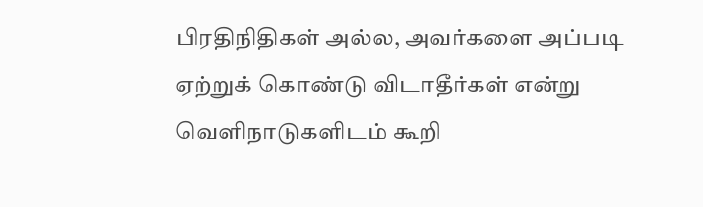பிரதிநிதிகள் அல்ல, அவர்களை அப்படி ஏற்றுக் கொண்டு விடாதீர்கள் என்று வெளிநாடுகளிடம் கூறி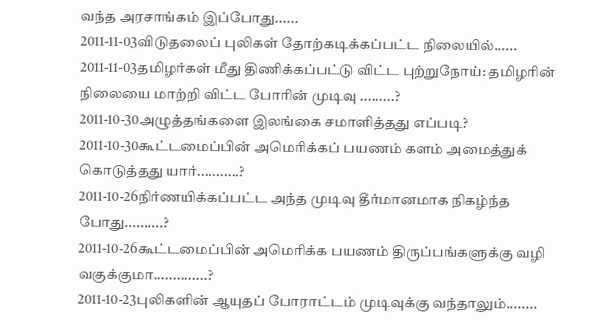வந்த அரசாங்கம் இப்போது......
2011-11-03விடுதலைப் புலிகள் தோற்கடிக்கப்பட்ட நிலையில்......
2011-11-03தமிழர்கள் மீது திணிக்கப்பட்டு விட்ட புற்றுநோய்: தமிழரின் நிலையை மாற்றி விட்ட போரின் முடிவு .........?
2011-10-30அழுத்தங்களை இலங்கை சமாளித்தது எப்படி?
2011-10-30கூட்டமைப்பின் அமெரிக்கப் பயணம் களம் அமைத்துக் கொடுத்தது யார்...........?
2011-10-26நிர்ணயிக்கப்பட்ட அந்த முடிவு தீர்மானமாக நிகழ்ந்த போது..........?
2011-10-26கூட்டமைப்பின் அமெரிக்க பயணம் திருப்பங்களுக்கு வழி வகுக்குமா..............?
2011-10-23புலிகளின் ஆயுதப் போராட்டம் முடிவுக்கு வந்தாலும்........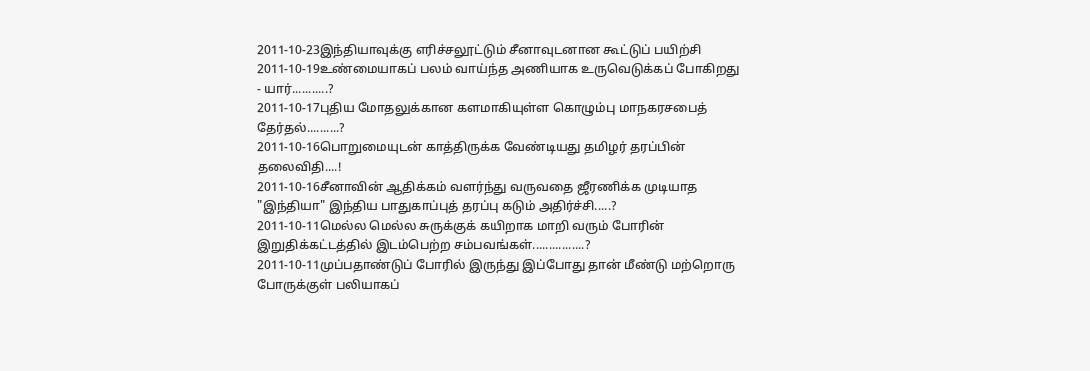2011-10-23இந்தியாவுக்கு எரிச்சலூட்டும் சீனாவுடனான கூட்டுப் பயிற்சி
2011-10-19உண்மையாகப் பலம் வாய்ந்த அணியாக உருவெடுக்கப் போகிறது - யார்...........?
2011-10-17புதிய மோதலுக்கான களமாகியுள்ள கொழும்பு மாநகரசபைத் தேர்தல்..........?
2011-10-16பொறுமையுடன் காத்திருக்க வேண்டியது தமிழர் தரப்பின் தலைவிதி....!
2011-10-16சீனாவின் ஆதிக்கம் வளர்ந்து வருவதை ஜீரணிக்க முடியாத "இந்தியா" இந்திய பாதுகாப்புத் தரப்பு கடும் அதிர்ச்சி.....?
2011-10-11மெல்ல மெல்ல சுருக்குக் கயிறாக மாறி வரும் போரின் இறுதிக்கட்டத்தில் இடம்பெற்ற சம்பவங்கள்................?
2011-10-11முப்பதாண்டுப் போரில் இருந்து இப்போது தான் மீண்டு மற்றொரு போருக்குள் பலியாகப்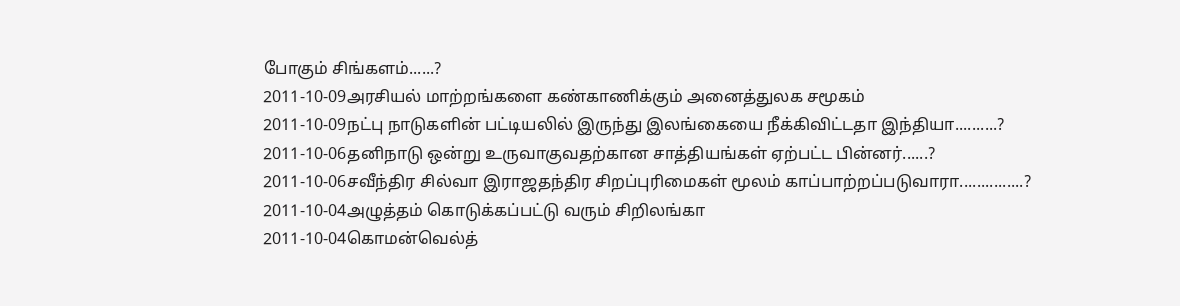போகும் சிங்களம்......?
2011-10-09அரசியல் மாற்றங்களை கண்காணிக்கும் அனைத்துலக சமூகம்
2011-10-09நட்பு நாடுகளின் பட்டியலில் இருந்து இலங்கையை நீக்கிவிட்டதா இந்தியா..........?
2011-10-06தனிநாடு ஒன்று உருவாகுவதற்கான சாத்தியங்கள் ஏற்பட்ட பின்னர்......?
2011-10-06சவீந்திர சில்வா இராஜதந்திர சிறப்புரிமைகள் மூலம் காப்பாற்றப்படுவாரா...............?
2011-10-04அழுத்தம் கொடுக்கப்பட்டு வரும் சிறிலங்கா
2011-10-04கொமன்வெல்த்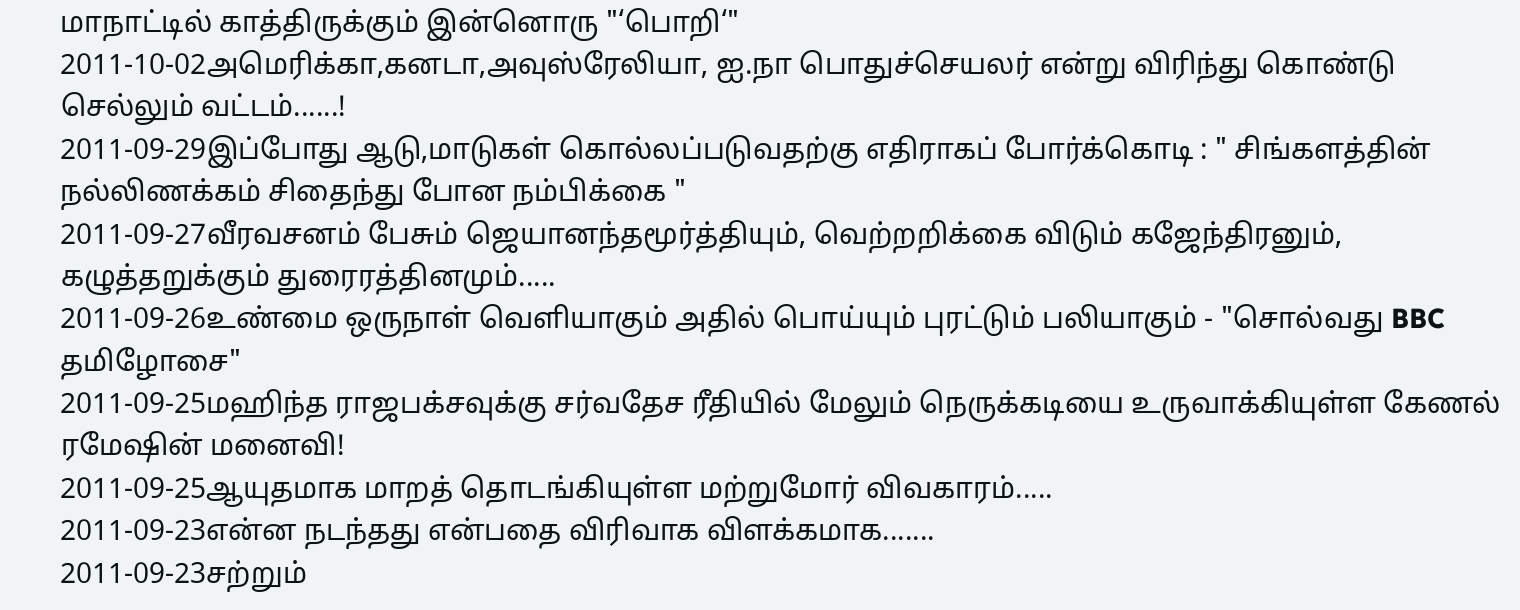மாநாட்டில் காத்திருக்கும் இன்னொரு "‘பொறி‘"
2011-10-02அமெரிக்கா,கனடா,அவுஸ்ரேலியா, ஐ.நா பொதுச்செயலர் என்று விரிந்து கொண்டு செல்லும் வட்டம்......!
2011-09-29இப்போது ஆடு,மாடுகள் கொல்லப்படுவதற்கு எதிராகப் போர்க்கொடி : " சிங்களத்தின் நல்லிணக்கம் சிதைந்து போன நம்பிக்கை "
2011-09-27வீரவசனம் பேசும் ஜெயானந்தமூர்த்தியும், வெற்றறிக்கை விடும் கஜேந்திரனும், கழுத்தறுக்கும் துரைரத்தினமும்.....
2011-09-26உண்மை ஒருநாள் வெளியாகும் அதில் பொய்யும் புரட்டும் பலியாகும் - "சொல்வது BBC தமிழோசை"
2011-09-25மஹிந்த ராஜபக்சவுக்கு சர்வதேச ரீதியில் மேலும் நெருக்கடியை உருவாக்கியுள்ள கேணல் ரமேஷின் மனைவி!
2011-09-25ஆயுதமாக மாறத் தொடங்கியுள்ள மற்றுமோர் விவகாரம்.....
2011-09-23என்ன நடந்தது என்பதை விரிவாக விளக்கமாக.......
2011-09-23சற்றும்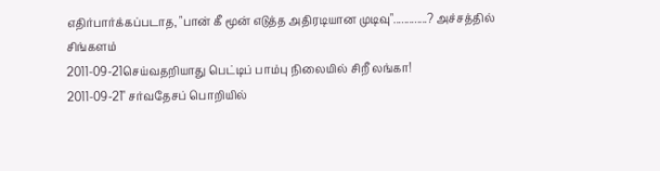எதிர்பார்க்கப்படாத, "பான் கீ மூன் எடுத்த அதிரடியான முடிவு".............? அச்சத்தில் சிங்களம்
2011-09-21செய்வதறியாது பெட்டிப் பாம்பு நிலையில் சிறீ லங்கா!
2011-09-21" சர்வதேசப் பொறியில்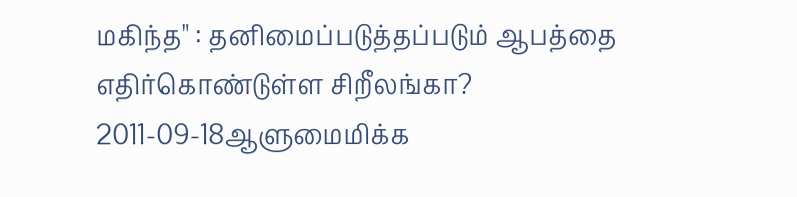மகிந்த" : தனிமைப்படுத்தப்படும் ஆபத்தை எதிர்கொண்டுள்ள சிறீலங்கா?
2011-09-18ஆளுமைமிக்க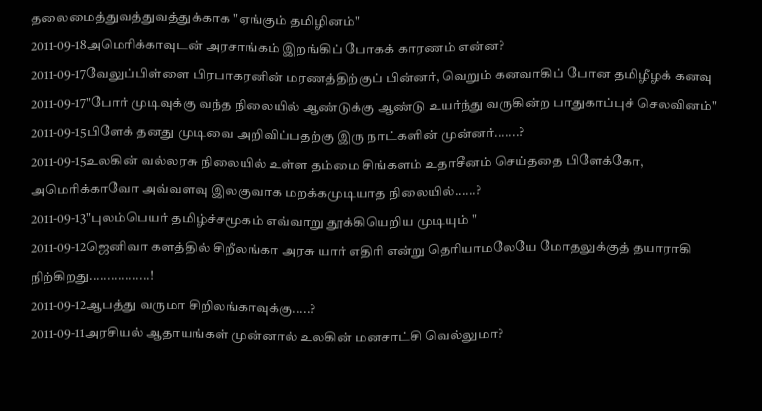தலைமைத்துவத்துவத்துக்காக "ஏங்கும் தமிழினம்"
2011-09-18அமெரிக்காவுடன் அரசாங்கம் இறங்கிப் போகக் காரணம் என்ன?
2011-09-17வேலுப்பிள்ளை பிரபாகரனின் மரணத்திற்குப் பின்னர், வெறும் கனவாகிப் போன தமிழீழக் கனவு
2011-09-17"போர் முடிவுக்கு வந்த நிலையில் ஆண்டுக்கு ஆண்டு உயர்ந்து வருகின்ற பாதுகாப்புச் செலவினம்"
2011-09-15பிளேக் தனது முடிவை அறிவிப்பதற்கு இரு நாட்களின் முன்னர்.......?
2011-09-15உலகின் வல்லரசு நிலையில் உள்ள தம்மை சிங்களம் உதாசீனம் செய்ததை பிளேக்கோ, அமெரிக்காவோ அவ்வளவு இலகுவாக மறக்கமுடியாத நிலையில்......?
2011-09-13"புலம்பெயர் தமிழ்ச்சமூகம் எவ்வாறு தூக்கியெறிய முடியும் "
2011-09-12ஜெனிவா களத்தில் சிறீலங்கா அரசு யார் எதிரி என்று தெரியாமலேயே மோதலுக்குத் தயாராகி நிற்கிறது.................!
2011-09-12ஆபத்து வருமா சிறிலங்காவுக்கு.....?
2011-09-11அரசியல் ஆதாயங்கள் முன்னால் உலகின் மனசாட்சி வெல்லுமா?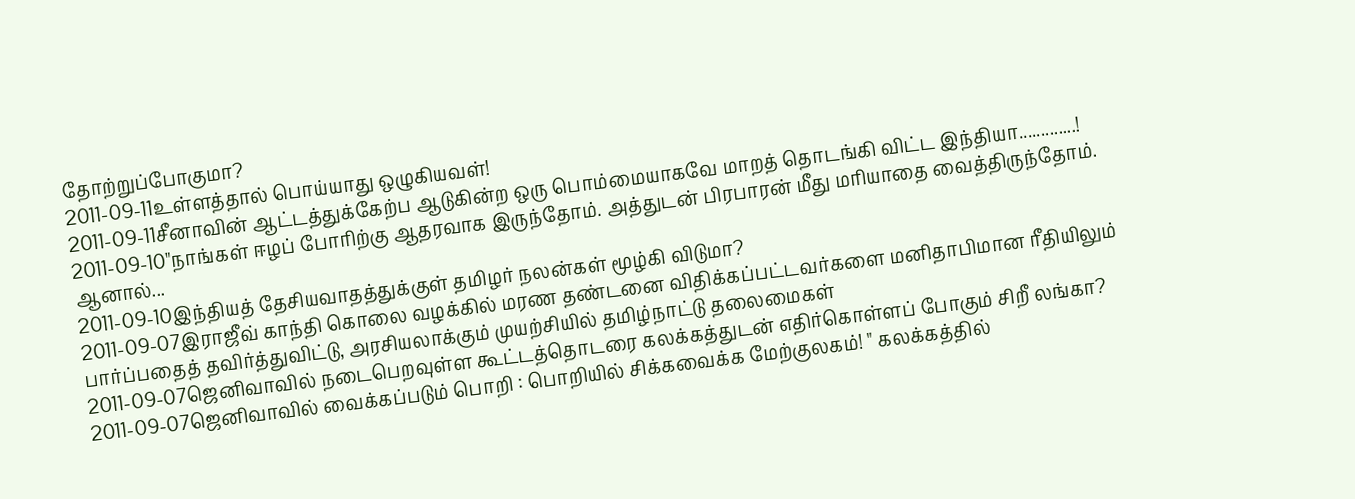தோற்றுப்போகுமா?
2011-09-11உள்ளத்தால் பொய்யாது ஒழுகியவள்!
2011-09-11சீனாவின் ஆட்டத்துக்கேற்ப ஆடுகின்ற ஒரு பொம்மையாகவே மாறத் தொடங்கி விட்ட இந்தியா.............!
2011-09-10"நாங்கள் ஈழப் போரிற்கு ஆதரவாக இருந்தோம். அத்துடன் பிரபாரன் மீது மரியாதை வைத்திருந்தோம். ஆனால்...
2011-09-10இந்தியத் தேசியவாதத்துக்குள் தமிழர் நலன்கள் மூழ்கி விடுமா?
2011-09-07இராஜீவ் காந்தி கொலை வழக்கில் மரண தண்டனை விதிக்கப்பட்டவர்களை மனிதாபிமான ரீதியிலும் பார்ப்பதைத் தவிர்த்துவிட்டு, அரசியலாக்கும் முயற்சியில் தமிழ்நாட்டு தலைமைகள்
2011-09-07ஜெனிவாவில் நடைபெறவுள்ள கூட்டத்தொடரை கலக்கத்துடன் எதிர்கொள்ளப் போகும் சிறீ லங்கா?
2011-09-07ஜெனிவாவில் வைக்கப்படும் பொறி : பொறியில் சிக்கவைக்க மேற்குலகம்! " கலக்கத்தில்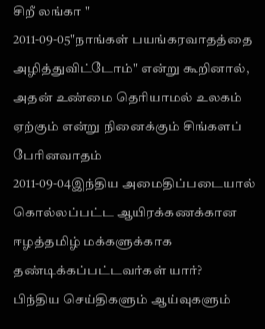சிறீ லங்கா "
2011-09-05"நாங்கள் பயங்கரவாதத்தை அழித்துவிட்டோம்" என்று கூறினால், அதன் உண்மை தெரியாமல் உலகம் ஏற்கும் என்று நினைக்கும் சிங்களப் பேரினவாதம்
2011-09-04இந்திய அமைதிப்படையால் கொல்லப்பட்ட ஆயிரக்கணக்கான ஈழத்தமிழ் மக்களுக்காக தண்டிக்கப்பட்டவர்கள் யார்?
பிந்திய செய்திகளும் ஆய்வுகளும்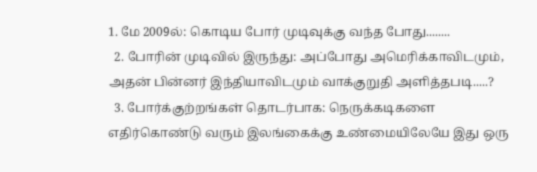1. மே 2009ல்: கொடிய போர் முடிவுக்கு வந்த போது........
  2. போரின் முடிவில் இருந்து: அப்போது அமெரிக்காவிடமும், அதன் பின்னர் இந்தியாவிடமும் வாக்குறுதி அளித்தபடி.....?
  3. போர்க்குற்றங்கள் தொடர்பாக: நெருக்கடிகளை எதிர்கொண்டு வரும் இலங்கைக்கு உண்மையிலேயே இது ஒரு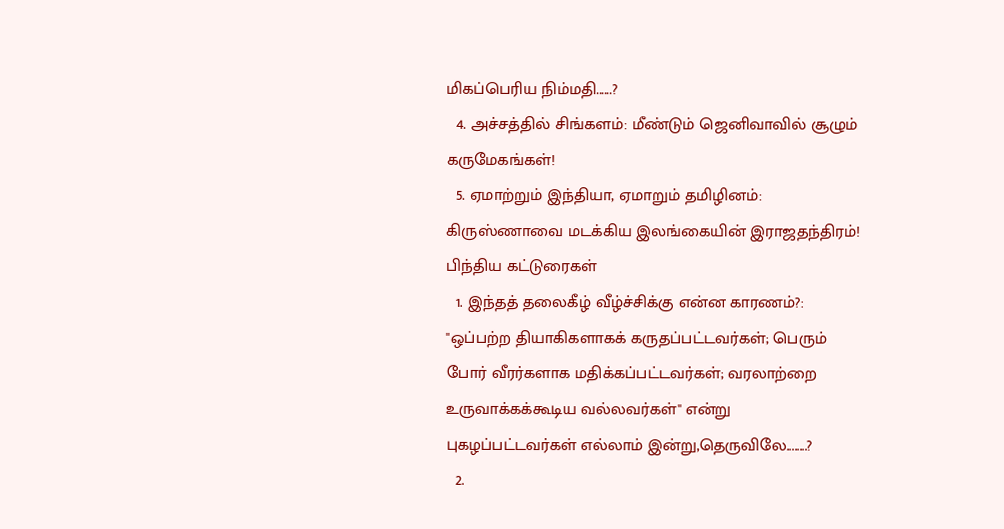மிகப்பெரிய நிம்மதி......?
  4. அச்சத்தில் சிங்களம்: மீண்டும் ஜெனிவாவில் சூழும் கருமேகங்கள்!
  5. ஏமாற்றும் இந்தியா, ஏமாறும் தமிழினம்: கிருஸ்ணாவை மடக்கிய இலங்கையின் இராஜதந்திரம்!
பிந்திய கட்டுரைகள்
  1. இந்தத் தலைகீழ் வீழ்ச்சிக்கு என்ன காரணம்?: "ஒப்பற்ற தியாகிகளாகக் கருதப்பட்டவர்கள்; பெரும் போர் வீரர்களாக மதிக்கப்பட்டவர்கள்; வரலாற்றை உருவாக்கக்கூடிய வல்லவர்கள்" என்று புகழப்பட்டவர்கள் எல்லாம் இன்று,தெருவிலே........?
  2.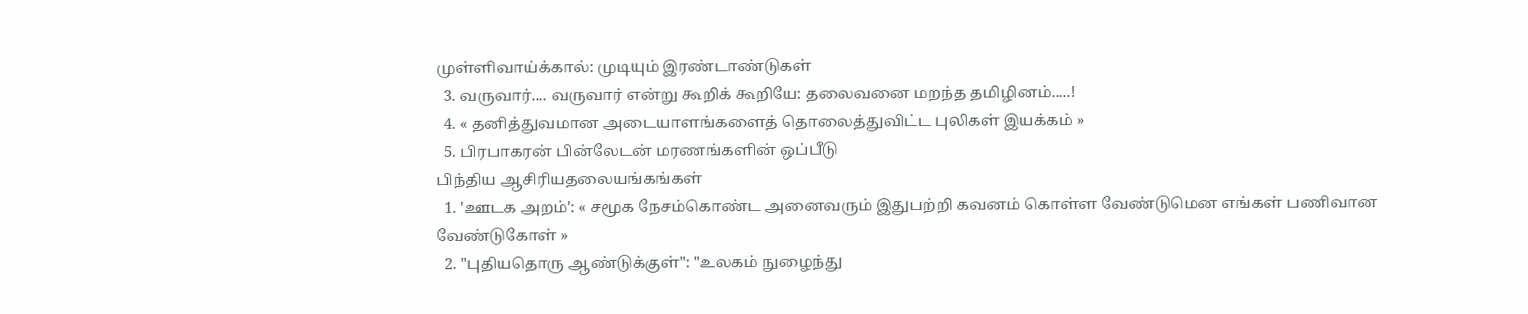முள்ளிவாய்க்கால்: முடியும் இரண்டாண்டுகள்
  3. வருவார்.... வருவார் என்று கூறிக் கூறியே: தலைவனை மறந்த தமிழினம்.....!
  4. « தனித்துவமான அடையாளங்களைத் தொலைத்துவிட்ட புலிகள் இயக்கம் »
  5. பிரபாகரன் பின்லேடன் மரணங்களின் ஒப்பீடு
பிந்திய ஆசிரியதலையங்கங்கள்
  1. 'ஊடக அறம்': « சமூக நேசம்கொண்ட அனைவரும் இதுபற்றி கவனம் கொள்ள வேண்டுமென எங்கள் பணிவான வேண்டுகோள் »
  2. "புதியதொரு ஆண்டுக்குள்": "உலகம் நுழைந்து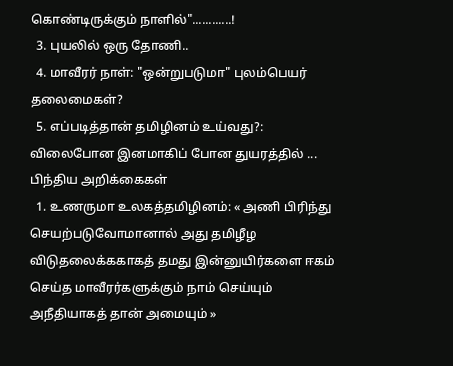கொண்டிருக்கும் நாளில்"............!
  3. புயலில் ஒரு தோணி..
  4. மாவீரர் நாள்: "ஒன்றுபடுமா" புலம்பெயர் தலைமைகள்?
  5. எப்படித்தான் தமிழினம் உய்வது?: விலைபோன இனமாகிப் போன துயரத்தில் ...
பிந்திய அறிக்கைகள்
  1. உணருமா உலகத்தமிழினம்: « அணி பிரிந்து செயற்படுவோமானால் அது தமிழீழ விடுதலைக்ககாகத் தமது இன்னுயிர்களை ஈகம் செய்த மாவீரர்களுக்கும் நாம் செய்யும் அநீதியாகத் தான் அமையும் »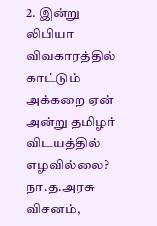2. இன்று லிபியா விவகாரத்தில் காட்டும் அக்கறை ஏன் அன்று தமிழர் விடயத்தில் எழவில்லை? நா.த.அரசு விசனம்,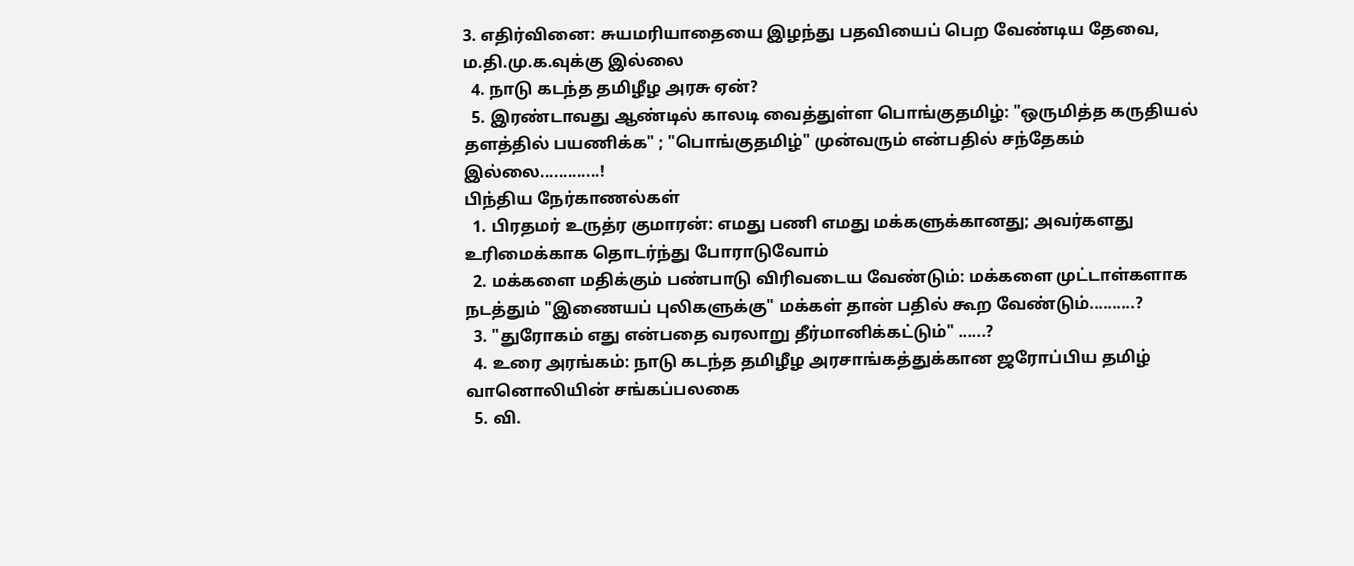3. எதிர்வினை: சுயமரியாதையை இழந்து பதவியைப் பெற வேண்டிய தேவை, ம.தி.மு.க.வுக்கு இல்லை
  4. நாடு கடந்த தமிழீழ அரசு ஏன்?
  5. இரண்டாவது ஆண்டில் காலடி வைத்துள்ள பொங்குதமிழ்: "ஒருமித்த கருதியல் தளத்தில் பயணிக்க" ; "பொங்குதமிழ்" முன்வரும் என்பதில் சந்தேகம் இல்லை.............!
பிந்திய நேர்காணல்கள்
  1. பிரதமர் உருத்ர குமாரன்: எமது பணி எமது மக்களுக்கானது; அவர்களது உரிமைக்காக தொடர்ந்து போராடுவோம்
  2. மக்களை மதிக்கும் பண்பாடு விரிவடைய வேண்டும்: மக்களை முட்டாள்களாக நடத்தும் "இணையப் புலிகளுக்கு" மக்கள் தான் பதில் கூற வேண்டும்..........?
  3. "துரோகம் எது என்பதை வரலாறு தீர்மானிக்கட்டும்" ......?
  4. உரை அரங்கம்: நாடு கடந்த தமிழீழ அரசாங்கத்துக்கான ஜரோப்பிய தமிழ் வானொலியின் சங்கப்பலகை
  5. வி.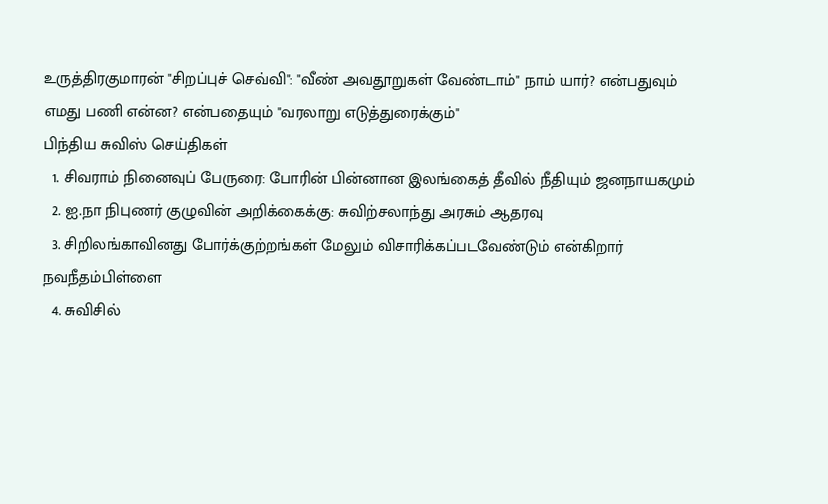உருத்திரகுமாரன் "சிறப்புச் செவ்வி": "வீண் அவதூறுகள் வேண்டாம்" நாம் யார்? என்பதுவும் எமது பணி என்ன? என்பதையும் "வரலாறு எடுத்துரைக்கும்"
பிந்திய சுவிஸ் செய்திகள்
  1. சிவராம் நினைவுப் பேருரை: போரின் பின்னான இலங்கைத் தீவில் நீதியும் ஜனநாயகமும்
  2. ஐ.நா நிபுணர் குழுவின் அறிக்கைக்கு: சுவிற்சலாந்து அரசும் ஆதரவு
  3. சிறிலங்காவினது போர்க்குற்றங்கள் மேலும் விசாரிக்கப்படவேண்டும் என்கிறார் நவநீதம்பிள்ளை
  4. சுவிசில்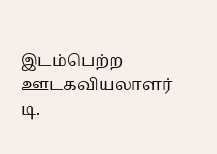இடம்பெற்ற ஊடகவியலாளர் டி.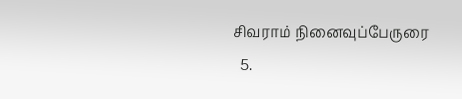சிவராம் நினைவுப்பேருரை
  5.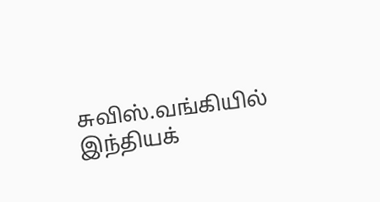சுவிஸ்.வங்கியில் இந்தியக்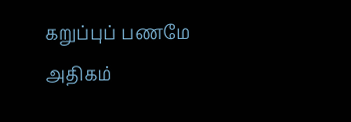கறுப்புப் பணமே அதிகம்